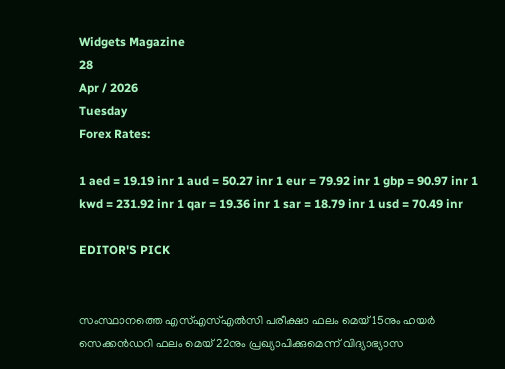Widgets Magazine
28
Apr / 2026
Tuesday
Forex Rates:

1 aed = 19.19 inr 1 aud = 50.27 inr 1 eur = 79.92 inr 1 gbp = 90.97 inr 1 kwd = 231.92 inr 1 qar = 19.36 inr 1 sar = 18.79 inr 1 usd = 70.49 inr

EDITOR'S PICK


സംസ്ഥാനത്തെ എസ്എസ്എൽസി പരീക്ഷാ ഫലം മെയ് 15നും ഹയർ സെക്കൻഡറി ഫലം മെയ് 22നും പ്രഖ്യാപിക്കുമെന്ന് വിദ്യാഭ്യാസ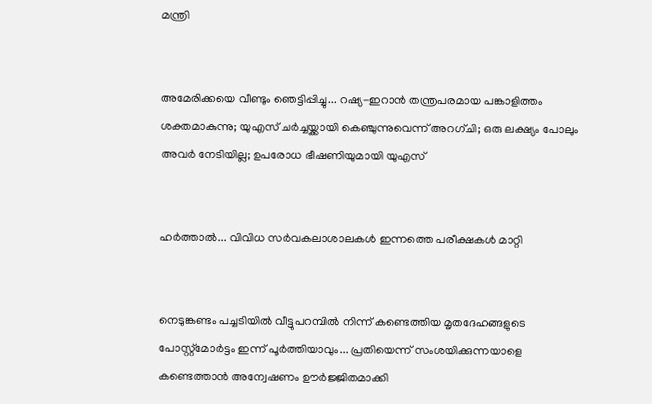മന്ത്രി


അമേരിക്കയെ വീണ്ടും ഞെട്ടിപ്പിച്ചു... റഷ്യ-ഇറാൻ തന്ത്രപരമായ പങ്കാളിത്തം ശക്തമാകുന്നു; യുഎസ് ചർച്ചയ്ക്കായി കെഞ്ചുന്നുവെന്ന് അറഗ്ചി; ഒരു ലക്ഷ്യം പോലും അവർ നേടിയില്ല; ഉപരോധ ഭീഷണിയുമായി യുഎസ്


ഹര്‍ത്താല്‍... വിവിധ സർവകലാശാലകൾ ഇന്നത്തെ പരീക്ഷകൾ മാറ്റി


നെടുങ്കണ്ടം പച്ചടിയിൽ വീട്ടുപറമ്പിൽ നിന്ന് കണ്ടെത്തിയ മൃതദേഹങ്ങളുടെ പോസ്റ്റ്മോർട്ടം ഇന്ന് പൂർത്തിയാവും... പ്രതിയെന്ന് സംശയിക്കുന്നയാളെ കണ്ടെത്താൻ അന്വേഷണം ഊർജ്ജിതമാക്കി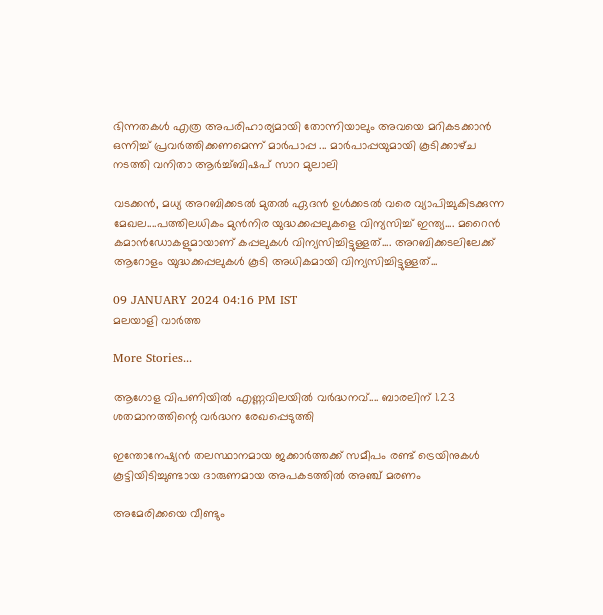ഭിന്നതകൾ എത്ര അപരിഹാര്യമായി തോന്നിയാലും അവയെ മറികടക്കാൻ ഒന്നിച്ച്‌ പ്രവർത്തിക്കണമെന്ന് മാർപാപ്പ ... മാർപാപ്പയുമായി കൂടിക്കാഴ്‌ച നടത്തി വനിതാ ആർച്ച്‌ബിഷപ് സാറ മുലാലി

വടക്കൻ, മധ്യ അറബിക്കടൽ മുതൽ ഏദൻ ഉൾക്കടൽ വരെ വ്യാപിച്ചുകിടക്കുന്ന മേഖല....പത്തിലധികം മുൻനിര യുദ്ധക്കപ്പലുകളെ വിന്യസിച്ച് ഇന്ത്യ.... മറൈൻ കമാൻഡോകളുമായാണ് കപ്പലുകൾ വിന്യസിച്ചിട്ടുള്ളത്.... അറബിക്കടലിലേക്ക് ആറോളം യുദ്ധക്കപ്പലുകൾ കൂടി അധികമായി വിന്യസിച്ചിട്ടുള്ളത്...

09 JANUARY 2024 04:16 PM IST
മലയാളി വാര്‍ത്ത

More Stories...

ആഗോള വിപണിയില്‍ എണ്ണവിലയിൽ വർദ്ധനവ്.... ബാരലിന് 1.23 ശതമാനത്തിന്റെ വര്‍ദ്ധന രേഖപ്പെടുത്തി

ഇന്തോനേഷ്യൻ തലസ്ഥാനമായ ജക്കാർത്തക്ക് സമീപം രണ്ട് ട്രെയിനുകൾ കൂട്ടിയിടിച്ചുണ്ടായ ദാരുണമായ അപകടത്തിൽ അഞ്ച് മരണം

അമേരിക്കയെ വീണ്ടും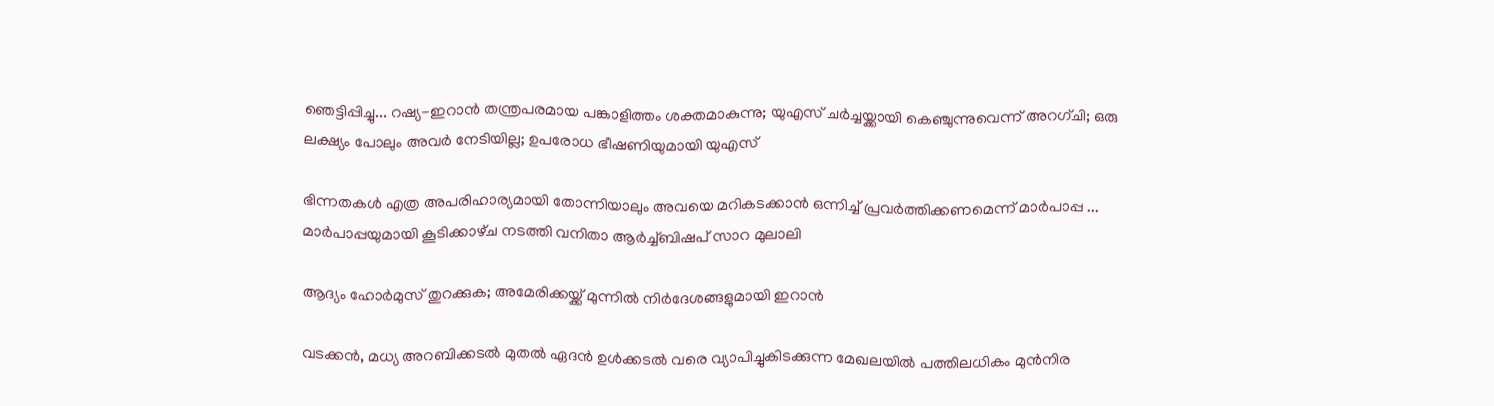ഞെട്ടിപ്പിച്ചു... റഷ്യ-ഇറാൻ തന്ത്രപരമായ പങ്കാളിത്തം ശക്തമാകുന്നു; യുഎസ് ചർച്ചയ്ക്കായി കെഞ്ചുന്നുവെന്ന് അറഗ്ചി; ഒരു ലക്ഷ്യം പോലും അവർ നേടിയില്ല; ഉപരോധ ഭീഷണിയുമായി യുഎസ്

ഭിന്നതകൾ എത്ര അപരിഹാര്യമായി തോന്നിയാലും അവയെ മറികടക്കാൻ ഒന്നിച്ച്‌ പ്രവർത്തിക്കണമെന്ന് മാർപാപ്പ ... മാർപാപ്പയുമായി കൂടിക്കാഴ്‌ച നടത്തി വനിതാ ആർച്ച്‌ബിഷപ് സാറ മുലാലി

ആദ്യം ഹോര്‍മുസ് തുറക്കുക; അമേരിക്കയ്ക്ക് മുന്നില്‍ നിര്‍ദേശങ്ങളുമായി ഇറാന്‍

വടക്കൻ, മധ്യ അറബിക്കടൽ മുതൽ ഏദൻ ഉൾക്കടൽ വരെ വ്യാപിച്ചുകിടക്കുന്ന മേഖലയിൽ പത്തിലധികം മുൻനിര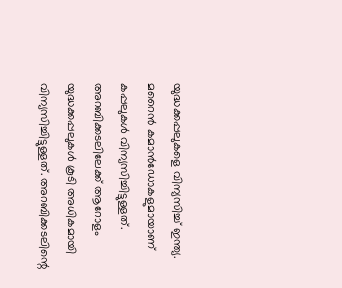യുദ്ധക്കപ്പലുകളെ വിന്യസിച്ച് ഇന്ത്യ. മറൈൻ കമാൻഡോകളുമായാണ് കപ്പലുകൾ വിന്യസിച്ചിട്ടുള്ളത്. അറബിക്കടലിലേക്ക് ആറോളം യുദ്ധക്കപ്പലുകൾ കൂടി അധികമായി വിന്യസിച്ചിട്ടുള്ളത്. അറബിക്കടലിന്റെ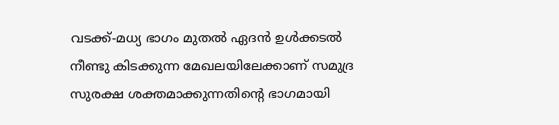വടക്ക്-മധ്യ ഭാഗം മുതൽ ഏദൻ ഉൾക്കടൽ നീണ്ടു കിടക്കുന്ന മേഖലയിലേക്കാണ് സമുദ്ര സുരക്ഷ ശക്തമാക്കുന്നതിന്റെ ഭാഗമായി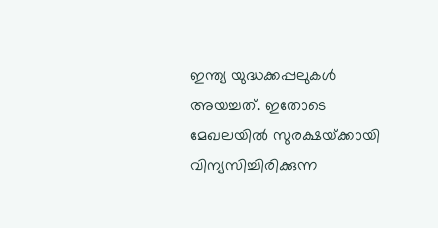ഇന്ത്യ യുദ്ധക്കപ്പലുകൾ അയച്ചത്. ഇതോടെ മേഖലയിൽ സുരക്ഷയ്‌ക്കായി വിന്യസിച്ചിരിക്കുന്ന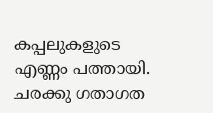കപ്പലുകളുടെ എണ്ണം പത്തായി. ചരക്കു ഗതാഗത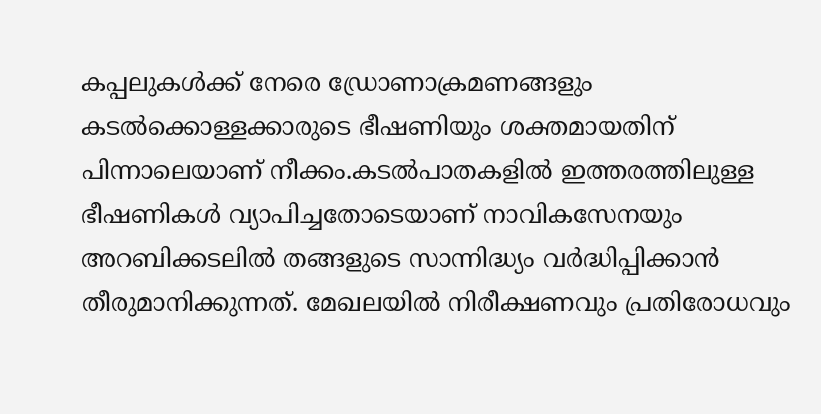കപ്പലുകൾക്ക് നേരെ ഡ്രോണാക്രമണങ്ങളും കടൽക്കൊള്ളക്കാരുടെ ഭീഷണിയും ശക്തമായതിന് പിന്നാലെയാണ് നീക്കം.കടൽപാതകളിൽ ഇത്തരത്തിലുള്ള ഭീഷണികൾ വ്യാപിച്ചതോടെയാണ് നാവികസേനയും അറബിക്കടലിൽ തങ്ങളുടെ സാന്നിദ്ധ്യം വർദ്ധിപ്പിക്കാൻ തീരുമാനിക്കുന്നത്. മേഖലയിൽ നിരീക്ഷണവും പ്രതിരോധവും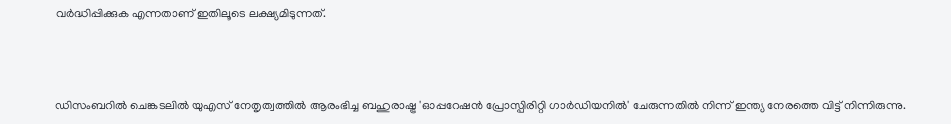വർദ്ധിപ്പിക്കുക എന്നതാണ് ഇതിലൂടെ ലക്ഷ്യമിടുന്നത്.



ഡിസംബറിൽ ചെങ്കടലിൽ യുഎസ് നേതൃത്വത്തിൽ ആരംഭിച്ച ബഹുരാഷ്ട്ര 'ഓപ്പറേഷൻ പ്രോസ്പിരിറ്റി ഗാർഡിയനിൽ' ചേരുന്നതിൽ നിന്ന് ഇന്ത്യ നേരത്തെ വിട്ട് നിന്നിരുന്നു.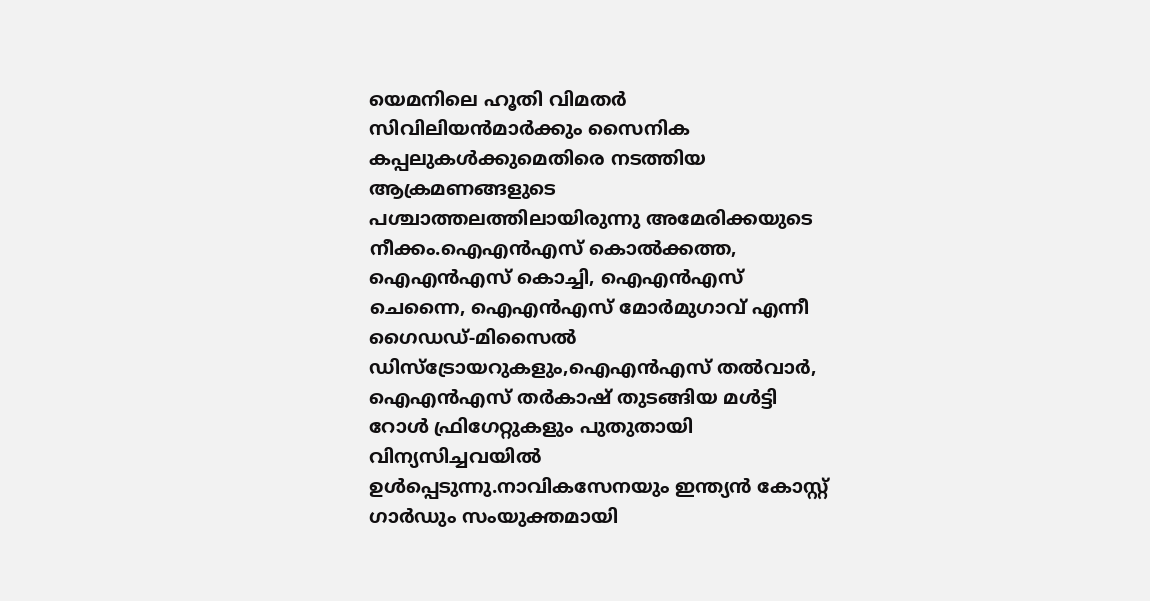യെമനിലെ ഹൂതി വിമതർ സിവിലിയൻമാർക്കും സൈനിക കപ്പലുകൾക്കുമെതിരെ നടത്തിയ ആക്രമണങ്ങളുടെ പശ്ചാത്തലത്തിലായിരുന്നു അമേരിക്കയുടെ നീക്കം.ഐഎൻഎസ് കൊൽക്കത്ത, ഐഎൻഎസ് കൊച്ചി, ഐഎൻഎസ് ചെന്നൈ, ഐഎൻഎസ് മോർമുഗാവ് എന്നീ ഗൈഡഡ്-മിസൈൽ ഡിസ്‌ട്രോയറുകളും,ഐഎൻഎസ് തൽവാർ, ഐഎൻഎസ് തർകാഷ് തുടങ്ങിയ മൾട്ടി റോൾ ഫ്രിഗേറ്റുകളും പുതുതായി വിന്യസിച്ചവയിൽ ഉൾപ്പെടുന്നു.നാവികസേനയും ഇന്ത്യൻ കോസ്റ്റ് ഗാർഡും സംയുക്തമായി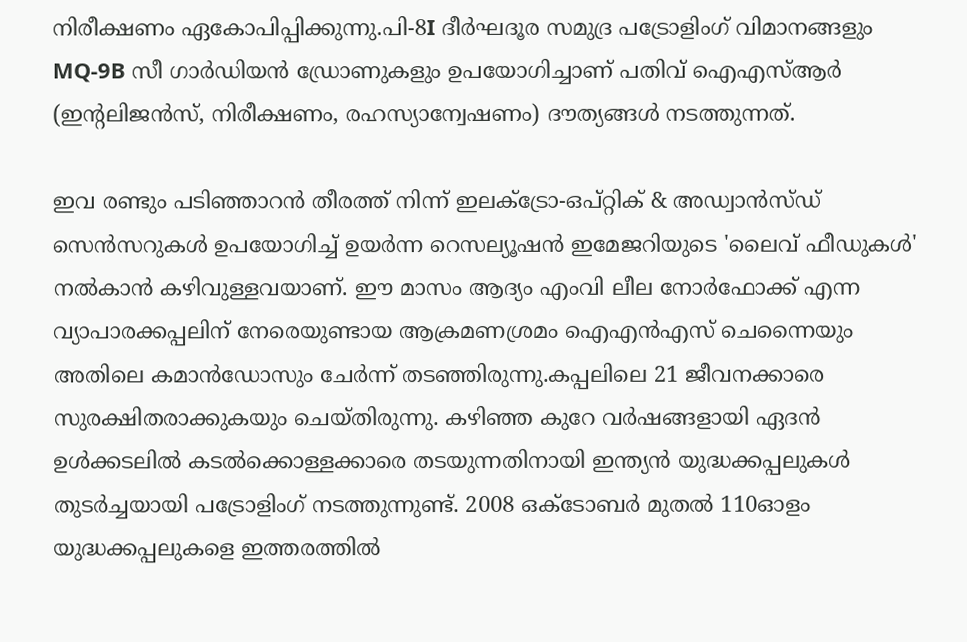നിരീക്ഷണം ഏകോപിപ്പിക്കുന്നു.പി-8I ദീർഘദൂര സമുദ്ര പട്രോളിംഗ് വിമാനങ്ങളും MQ-9B സീ ഗാർഡിയൻ ഡ്രോണുകളും ഉപയോഗിച്ചാണ് പതിവ് ഐഎസ്ആർ (ഇന്റലിജൻസ്, നിരീക്ഷണം, രഹസ്യാന്വേഷണം) ദൗത്യങ്ങൾ നടത്തുന്നത്.

ഇവ രണ്ടും പടിഞ്ഞാറൻ തീരത്ത് നിന്ന് ഇലക്‌ട്രോ-ഒപ്‌റ്റിക് & അഡ്വാൻസ്‌ഡ് സെൻസറുകൾ ഉപയോഗിച്ച് ഉയർന്ന റെസല്യൂഷൻ ഇമേജറിയുടെ 'ലൈവ് ഫീഡുകൾ' നൽകാൻ കഴിവുള്ളവയാണ്. ഈ മാസം ആദ്യം എംവി ലീല നോർഫോക്ക് എന്ന വ്യാപാരക്കപ്പലിന് നേരെയുണ്ടായ ആക്രമണശ്രമം ഐഎൻഎസ് ചെന്നൈയും അതിലെ കമാൻഡോസും ചേർന്ന് തടഞ്ഞിരുന്നു.കപ്പലിലെ 21 ജീവനക്കാരെ സുരക്ഷിതരാക്കുകയും ചെയ്തിരുന്നു. കഴിഞ്ഞ കുറേ വർഷങ്ങളായി ഏദൻ ഉൾക്കടലിൽ കടൽക്കൊള്ളക്കാരെ തടയുന്നതിനായി ഇന്ത്യൻ യുദ്ധക്കപ്പലുകൾ തുടർച്ചയായി പട്രോളിംഗ് നടത്തുന്നുണ്ട്. 2008 ഒക്ടോബർ മുതൽ 110ഓളം യുദ്ധക്കപ്പലുകളെ ഇത്തരത്തിൽ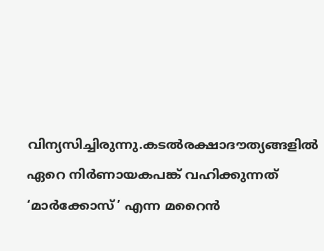വിന്യസിച്ചിരുന്നു.കടല്‍രക്ഷാദൗത്യങ്ങളില്‍ ഏറെ നിര്‍ണായകപങ്ക് വഹിക്കുന്നത് ‘മാര്‍ക്കോസ്’ എന്ന മറൈൻ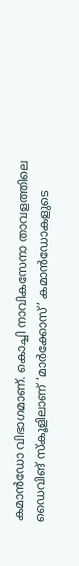കമാൻഡോ വിഭാഗമാണ്. കൊച്ചി നാവികസേനാ താവളത്തിലെ ഡൈവിങ് സ്കൂളിലാണ് ‘മാര്‍ക്കോസ്’ കമാൻഡോകളുടെ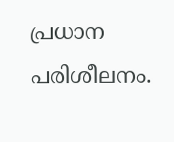പ്രധാന പരിശീലനം.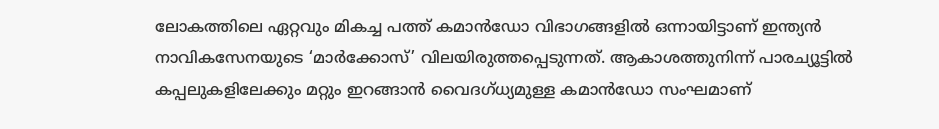ലോകത്തിലെ ഏറ്റവും മികച്ച പത്ത് കമാൻഡോ വിഭാഗങ്ങളില്‍ ഒന്നായിട്ടാണ് ഇന്ത്യൻ നാവികസേനയുടെ ‘മാര്‍ക്കോസ്’ വിലയിരുത്തപ്പെടുന്നത്. ആകാശത്തുനിന്ന് പാരച്യൂട്ടില്‍ കപ്പലുകളിലേക്കും മറ്റും ഇറങ്ങാൻ വൈദഗ്ധ്യമുള്ള കമാൻഡോ സംഘമാണ്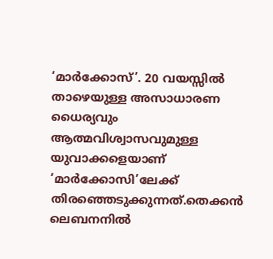‘മാര്‍ക്കോസ്’. 20 വയസ്സില്‍ താഴെയുള്ള അസാധാരണ ധൈര്യവും ആത്മവിശ്വാസവുമുള്ള യുവാക്കളെയാണ് ‘മാര്‍ക്കോസി’ലേക്ക് തിരഞ്ഞെടുക്കുന്നത്.തെക്കൻ ലെബനനിൽ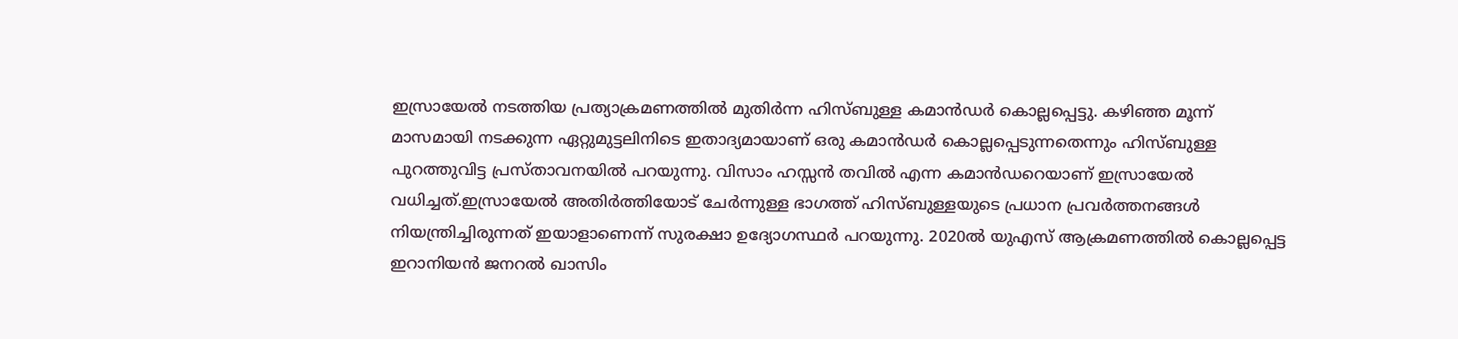ഇസ്രായേൽ നടത്തിയ പ്രത്യാക്രമണത്തിൽ മുതിർന്ന ഹിസ്ബുള്ള കമാൻഡർ കൊല്ലപ്പെട്ടു. കഴിഞ്ഞ മൂന്ന് മാസമായി നടക്കുന്ന ഏറ്റുമുട്ടലിനിടെ ഇതാദ്യമായാണ് ഒരു കമാൻഡർ കൊല്ലപ്പെടുന്നതെന്നും ഹിസ്ബുള്ള പുറത്തുവിട്ട പ്രസ്താവനയിൽ പറയുന്നു. വിസാം ഹസ്സൻ തവിൽ എന്ന കമാൻഡറെയാണ് ഇസ്രായേൽ വധിച്ചത്.ഇസ്രായേൽ അതിർത്തിയോട് ചേർന്നുള്ള ഭാഗത്ത് ഹിസ്ബുള്ളയുടെ പ്രധാന പ്രവർത്തനങ്ങൾ നിയന്ത്രിച്ചിരുന്നത് ഇയാളാണെന്ന് സുരക്ഷാ ഉദ്യോഗസ്ഥർ പറയുന്നു. 2020ൽ യുഎസ് ആക്രമണത്തിൽ കൊല്ലപ്പെട്ട ഇറാനിയൻ ജനറൽ ഖാസിം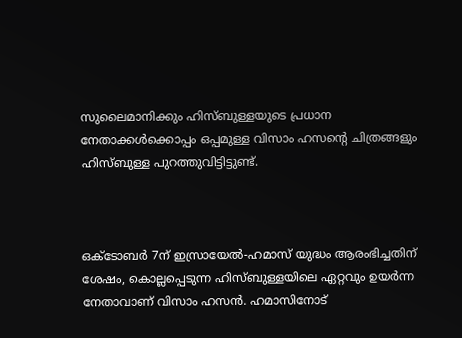സുലൈമാനിക്കും ഹിസ്ബുള്ളയുടെ പ്രധാന നേതാക്കൾക്കൊപ്പം ഒപ്പമുള്ള വിസാം ഹസന്റെ ചിത്രങ്ങളും ഹിസ്ബുള്ള പുറത്തുവിട്ടിട്ടുണ്ട്.



ഒക്ടോബർ 7ന് ഇസ്രായേൽ-ഹമാസ് യുദ്ധം ആരംഭിച്ചതിന് ശേഷം, കൊല്ലപ്പെടുന്ന ഹിസ്ബുള്ളയിലെ ഏറ്റവും ഉയർന്ന നേതാവാണ് വിസാം ഹസൻ. ഹമാസിനോട്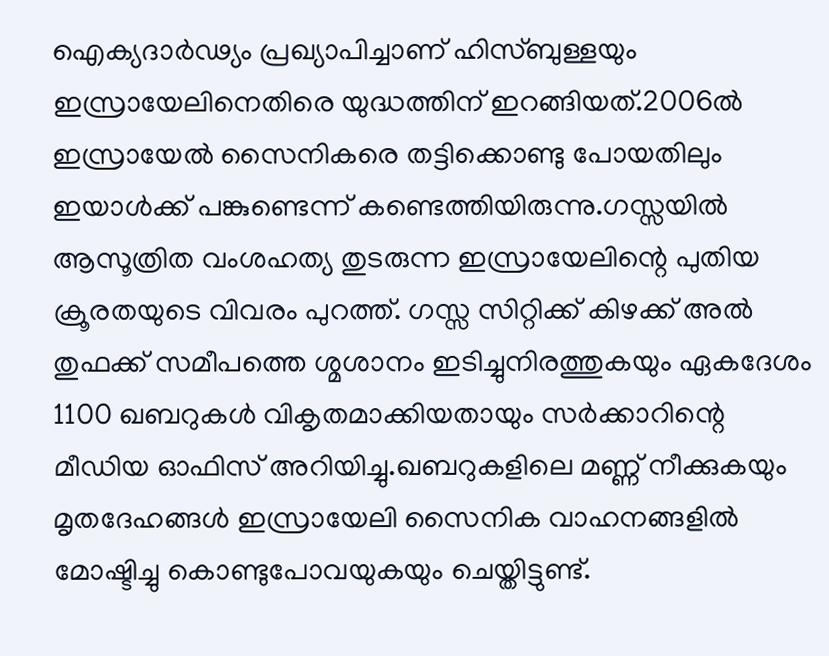ഐക്യദാർഢ്യം പ്രഖ്യാപിച്ചാണ് ഹിസ്ബുള്ളയും ഇസ്രായേലിനെതിരെ യുദ്ധത്തിന് ഇറങ്ങിയത്.2006ൽ ഇസ്രായേൽ സൈനികരെ തട്ടിക്കൊണ്ടു പോയതിലും ഇയാൾക്ക് പങ്കുണ്ടെന്ന് കണ്ടെത്തിയിരുന്നു.ഗസ്സയിൽ ആസൂത്രിത വംശഹത്യ തുടരുന്ന ഇസ്രായേലിന്റെ പുതിയ ക്രൂരതയുടെ വിവരം പുറത്ത്. ഗസ്സ സിറ്റിക്ക് കിഴക്ക് അൽ തുഫക്ക് സമീപത്തെ ശ്മശാനം ഇടിച്ചുനിരത്തുകയും ഏകദേശം 1100 ഖബറുകൾ വികൃതമാക്കിയതായും സർക്കാറിന്റെ മീഡിയ ഓഫിസ് അറിയിച്ചു.ഖബറുകളിലെ മണ്ണ് നീക്കുകയും മൃതദേഹങ്ങൾ ഇസ്രായേലി സൈനിക വാഹനങ്ങളിൽ മോഷ്ടിച്ചു കൊണ്ടുപോവയുകയും ചെയ്തിട്ടുണ്ട്.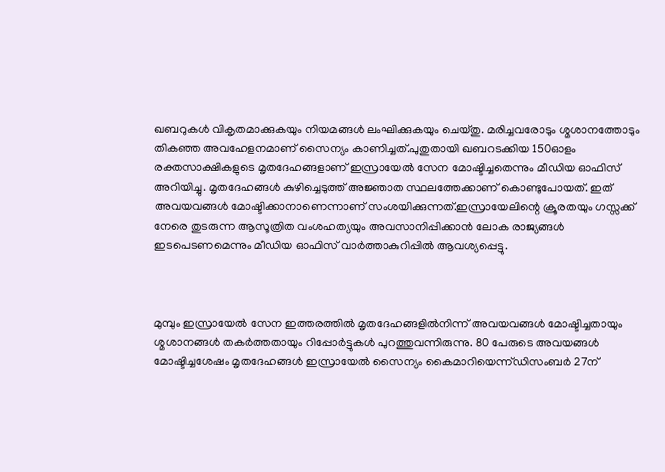ഖബറുകൾ വികൃതമാക്കുകയും നിയമങ്ങൾ ലംഘിക്കുകയും ചെയ്തു. മരിച്ചവരോടും ശ്മശാനത്തോടും തികഞ്ഞ അവഹേളനമാണ് സൈന്യം കാണിച്ചത്.പുതുതായി ഖബറടക്കിയ 150ഓളം രക്തസാക്ഷികളുടെ മൃതദേഹങ്ങളാണ് ഇസ്രായേൽ സേന മോഷ്ടിച്ചതെന്നും മീഡിയ ഓഫിസ് അറിയിച്ചു. മൃതദേഹങ്ങൾ കുഴിച്ചെടുത്ത് അജ്ഞാത സ്ഥലത്തേക്കാണ് കൊണ്ടുപോയത്. ഇത് അവയവങ്ങൾ മോഷ്ടിക്കാനാണെന്നാണ് സംശയിക്കുന്നത്.ഇസ്രായേലിന്റെ ക്രൂരതയും ഗസ്സക്ക് നേരെ തുടരുന്ന ആസൂത്രിത വംശഹത്യയും അവസാനിപ്പിക്കാൻ ലോക രാജ്യങ്ങൾ ഇടപെടണമെന്നും മീഡിയ ഓഫിസ് വാർത്താകുറിപ്പിൽ ആവശ്യപ്പെട്ടു.



മുമ്പും ഇസ്രായേൽ സേന ഇത്തരത്തിൽ മൃതദേഹങ്ങളിൽനിന്ന് അവയവങ്ങൾ മോഷ്ടിച്ചതായും ശ്മശാനങ്ങൾ തകർത്തതായും റിപ്പോർട്ടുകൾ പുറത്തുവന്നിരുന്നു. 80 പേരുടെ അവയങ്ങൾ മോഷ്ടിച്ചശേഷം മൃതദേഹങ്ങൾ ഇസ്രായേൽ സൈന്യം കൈമാറിയെന്ന്ഡിസംബർ 27ന്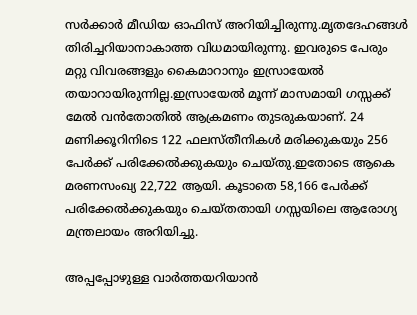സർക്കാർ മീഡിയ ഓഫിസ് അറിയിച്ചിരുന്നു.മൃതദേഹങ്ങൾ തിരിച്ചറിയാനാകാത്ത വിധമായിരുന്നു. ഇവരുടെ പേരും മറ്റു വിവരങ്ങളും കൈമാറാനും ഇസ്രായേൽ തയാറായിരുന്നില്ല.ഇസ്രായേൽ മൂന്ന് മാസമായി ഗസ്സക്ക് മേൽ വൻതോതിൽ ആക്രമണം തുടരുകയാണ്. 24 മണിക്കൂറിനിടെ 122 ഫലസ്തീനികൾ മരിക്കുകയും 256 പേർക്ക് പരിക്കേൽക്കുകയും ചെയ്തു.ഇതോടെ ആകെ മരണസംഖ്യ 22,722 ആയി. കൂടാതെ 58,166 പേർക്ക് പരിക്കേൽക്കുകയും ചെയ്തതായി ഗസ്സയിലെ ആരോഗ്യ മന്ത്രലായം അറിയിച്ചു.

അപ്പപ്പോഴുള്ള വാര്‍ത്തയറിയാന്‍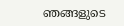ഞങ്ങളുടെ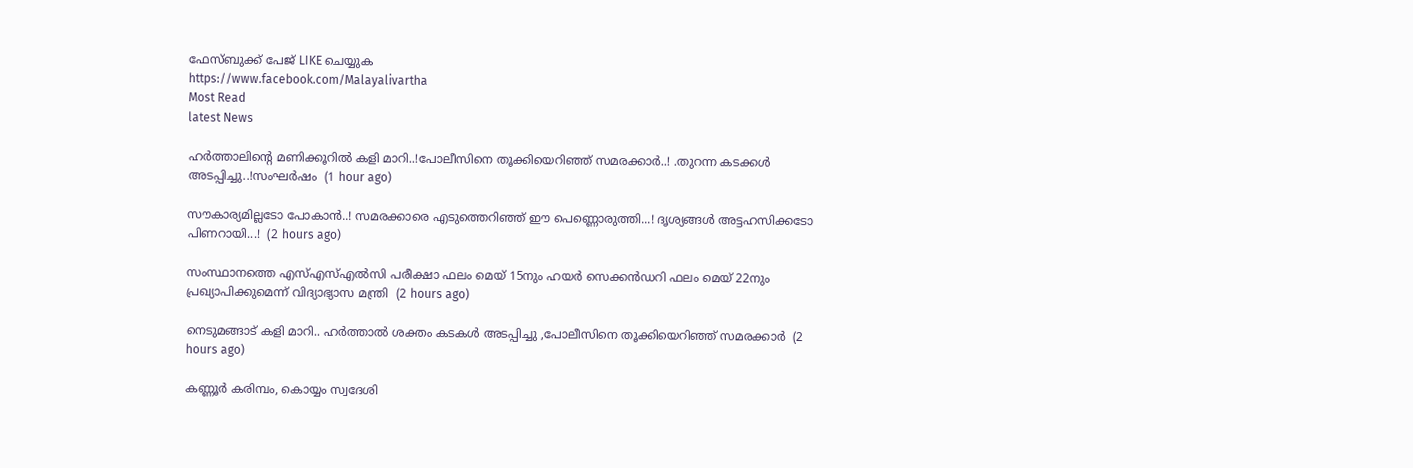ഫേസ്‌ബുക്ക്‌ പേജ് LIKE ചെയ്യുക
https://www.facebook.com/Malayalivartha
Most Read
latest News

ഹർത്താലിന്റെ മണിക്കൂറിൽ കളി മാറി..!പോലീസിനെ തൂക്കിയെറിഞ്ഞ് സമരക്കാർ..! .തുറന്ന കടക്കൾ അടപ്പിച്ചു..!സംഘർഷം  (1 hour ago)

സൗകാര്യമില്ലടോ പോകാന്‍..! സമരക്കാരെ എടുത്തെറിഞ്ഞ് ഈ പെണ്ണൊരുത്തി...! ദൃശ്യങ്ങൾ അട്ടഹസിക്കടോ പിണറായി...!  (2 hours ago)

സംസ്ഥാനത്തെ എസ്എസ്എൽസി പരീക്ഷാ ഫലം മെയ് 15നും ഹയർ സെക്കൻഡറി ഫലം മെയ് 22നും പ്രഖ്യാപിക്കുമെന്ന് വിദ്യാഭ്യാസ മന്ത്രി  (2 hours ago)

നെടുമങ്ങാട് കളി മാറി.. ഹർത്താൽ ശക്തം കടകൾ അടപ്പിച്ചു ,പോലീസിനെ തൂക്കിയെറിഞ്ഞ് സമരക്കാർ  (2 hours ago)

കണ്ണൂർ കരിമ്പം, കൊയ്യം സ്വദേശി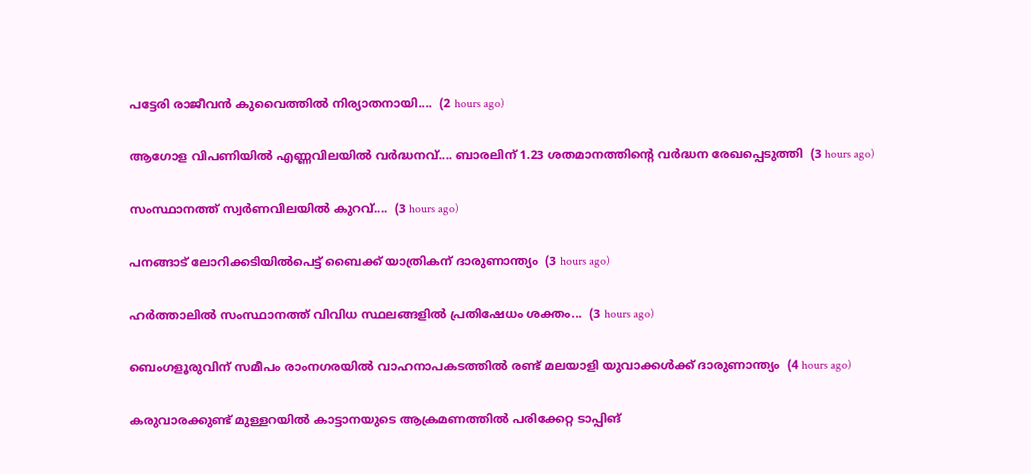പട്ടേരി രാജീവൻ കുവൈത്തിൽ നിര്യാതനായി....  (2 hours ago)

ആഗോള വിപണിയില്‍ എണ്ണവിലയിൽ വർദ്ധനവ്.... ബാരലിന് 1.23 ശതമാനത്തിന്റെ വര്‍ദ്ധന രേഖപ്പെടുത്തി  (3 hours ago)

സംസ്ഥാനത്ത് സ്വർണവിലയിൽ കുറവ്....  (3 hours ago)

പനങ്ങാട് ലോറിക്കടിയിൽപെട്ട് ബൈക്ക് യാത്രികന് ദാരുണാന്ത്യം  (3 hours ago)

ഹർത്താലിൽ സംസ്ഥാനത്ത് വിവിധ സ്ഥലങ്ങളിൽ പ്രതിഷേധം ശക്തം...  (3 hours ago)

ബെംഗളൂരുവിന് സമീപം രാംനഗരയിൽ വാഹനാപകടത്തിൽ രണ്ട് മലയാളി യുവാക്കൾക്ക് ദാരുണാന്ത്യം  (4 hours ago)

കരുവാരക്കുണ്ട് മുള്ളറയിൽ കാട്ടാനയുടെ ആക്രമണത്തിൽ പരിക്കേറ്റ ടാപ്പിങ്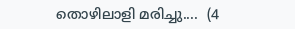തൊഴിലാളി മരിച്ചു....  (4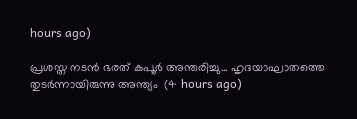hours ago)

പ്രശസ്ത നടൻ ഭരത് കപൂർ അന്തരിച്ചു... ഹൃദയാഘാതത്തെ തുടർന്നായിരുന്നു അന്ത്യം  (4 hours ago)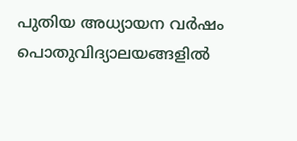പുതിയ അധ്യായന വർഷം പൊതുവിദ്യാലയങ്ങളിൽ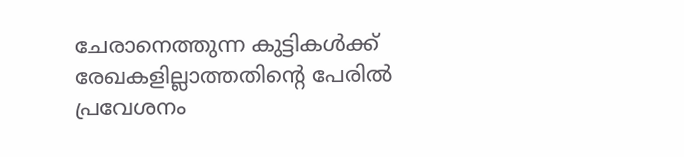ചേരാനെത്തുന്ന കുട്ടികൾക്ക് രേഖകളില്ലാത്തതിന്റെ പേരിൽ പ്രവേശനം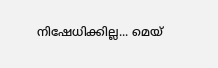നിഷേധിക്കില്ല... മെയ്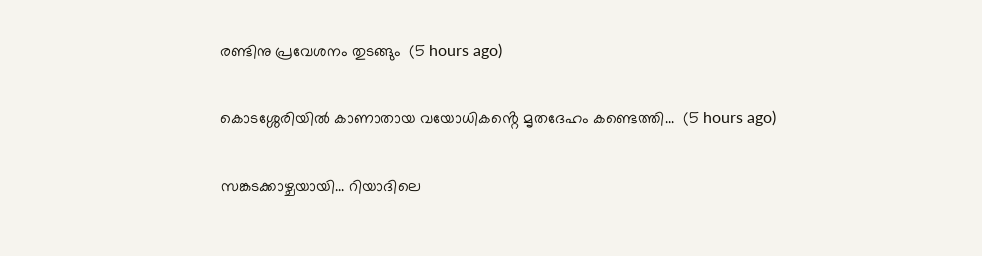രണ്ടിനു പ്രവേശനം തുടങ്ങും  (5 hours ago)

കൊടശ്ശേരിയിൽ കാണാതായ വയോധികൻ്റെ മൃതദേഹം കണ്ടെത്തി...  (5 hours ago)

സങ്കടക്കാഴ്ചയായി... റിയാദിലെ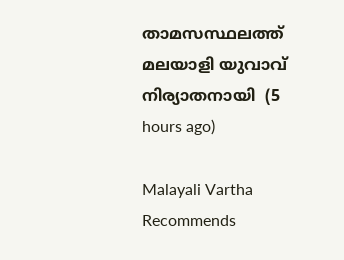താമസസ്ഥലത്ത് മലയാളി യുവാവ് നിര്യാതനായി  (5 hours ago)

Malayali Vartha Recommends